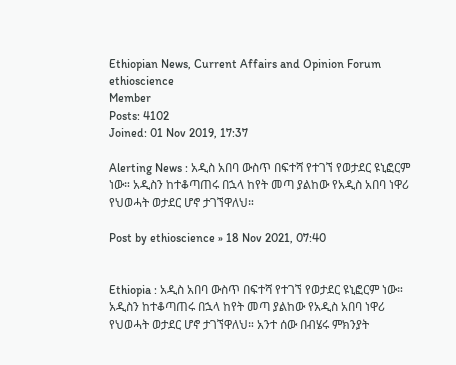Ethiopian News, Current Affairs and Opinion Forum
ethioscience
Member
Posts: 4102
Joined: 01 Nov 2019, 17:37

Alerting News : አዲስ አበባ ውስጥ በፍተሻ የተገኘ የወታደር ዩኒፎርም ነው። አዲስን ከተቆጣጠሩ በኋላ ከየት መጣ ያልከው የአዲስ አበባ ነዋሪ የህወሓት ወታደር ሆኖ ታገኘዋለህ።

Post by ethioscience » 18 Nov 2021, 07:40


Ethiopia : አዲስ አበባ ውስጥ በፍተሻ የተገኘ የወታደር ዩኒፎርም ነው። አዲስን ከተቆጣጠሩ በኋላ ከየት መጣ ያልከው የአዲስ አበባ ነዋሪ የህወሓት ወታደር ሆኖ ታገኘዋለህ። አንተ ሰው በብሄሩ ምክንያት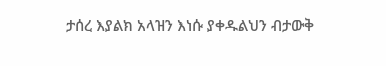ታሰረ እያልክ አላዝን እነሱ ያቀዱልህን ብታውቅ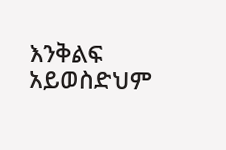እንቅልፍ አይወስድህም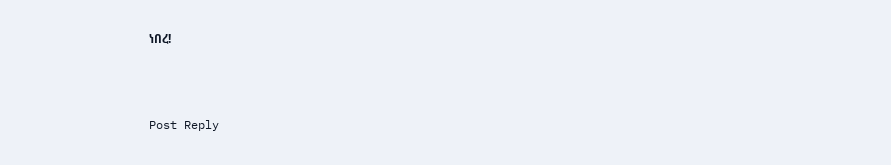ነበረ!



Post Reply